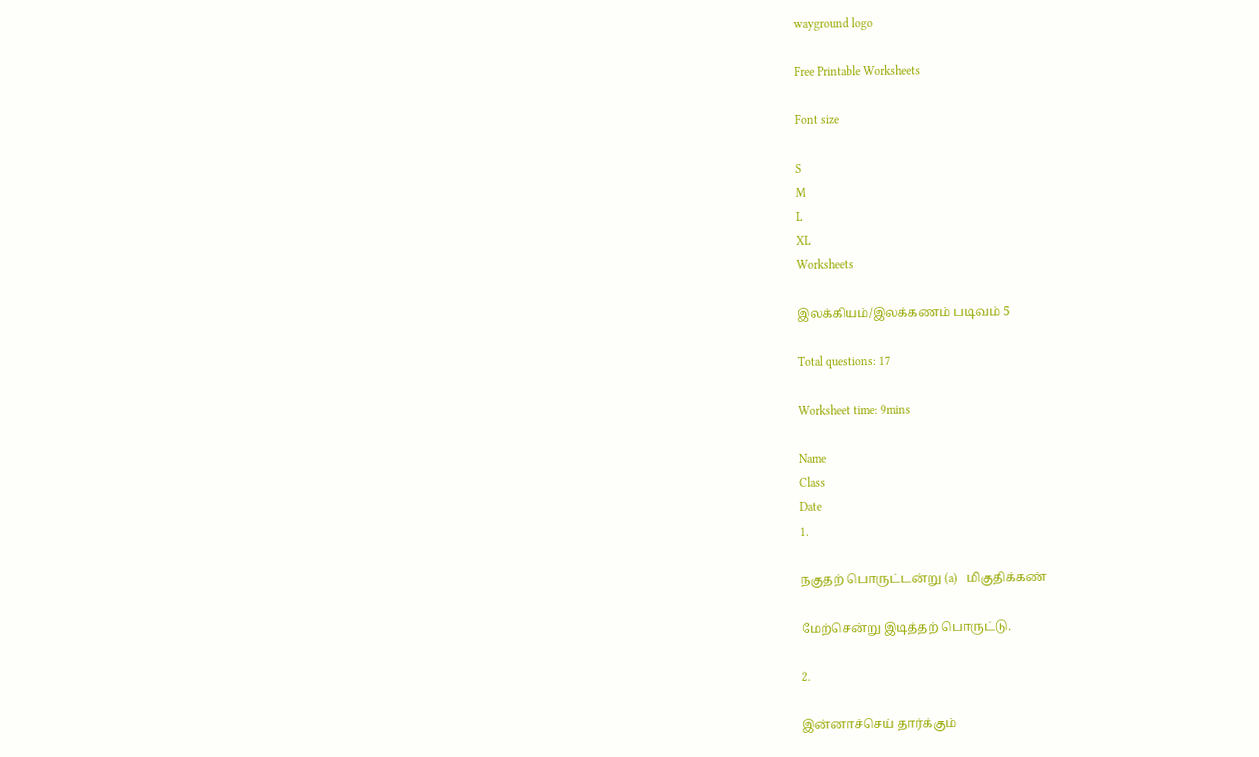wayground logo

Free Printable Worksheets

Font size

S
M
L
XL
Worksheets

இலக்கியம்/இலக்கணம் படிவம் 5

Total questions: 17

Worksheet time: 9mins

Name
Class
Date
1.

நகுதற் பொருட்டன்று (a)   மிகுதிக்கண்

மேற்சென்று இடித்தற் பொருட்டு.

2.

இன்னாச்செய் தார்க்கும்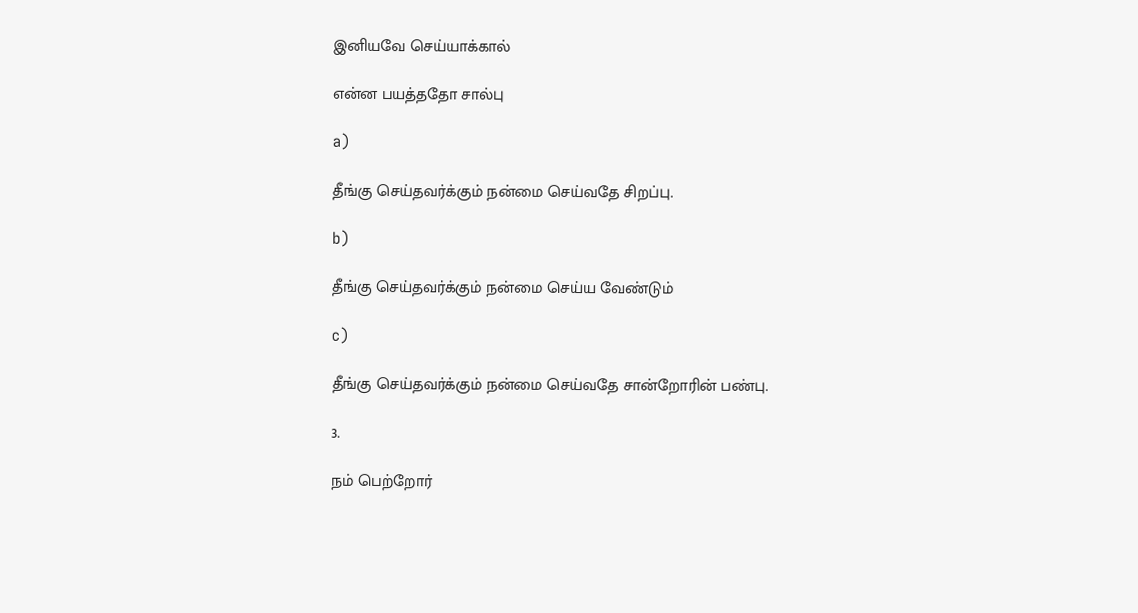இனியவே செய்யாக்கால்

என்ன பயத்ததோ சால்பு

a)

தீங்கு செய்தவர்க்கும் நன்மை செய்வதே சிறப்பு.

b)

தீங்கு செய்தவர்க்கும் நன்மை செய்ய வேண்டும்

c)

தீங்கு செய்தவர்க்கும் நன்மை செய்வதே சான்றோரின் பண்பு.

3.

நம் பெற்றோர்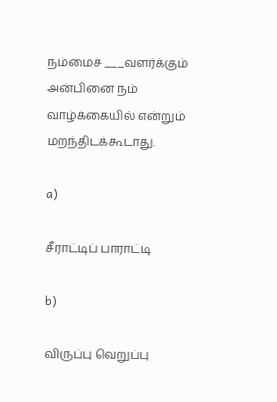நம்மைச் ___வளர்க்கும் அன்பினை நம் வாழ்க்கையில் என்றும் மறந்திடக்கூடாது.

a)

சீராட்டிப் பாராட்டி

b)

விருப்பு வெறுப்பு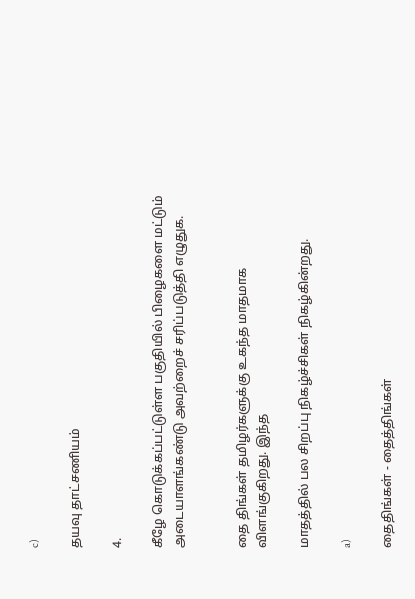c)

தயவு தாட்சணியம்

4.

கீழே கொடுக்கப்பட்டுள்ள பகுதியில் பிழைகளை மட்டும் அடையாளங்கண்டு அவற்றைச் சரிப்படுத்தி எழுதுக.


தை திங்கள் தமிழர்களுக்கு உகந்த மாதமாக விளங்குகிறது. இந்த

மாதத்தில் பல சிறப்பு நிகழ்ச்சிகள் நிகழ்கின்றது.

a)

தைதிங்கள் - தைத்திங்கள்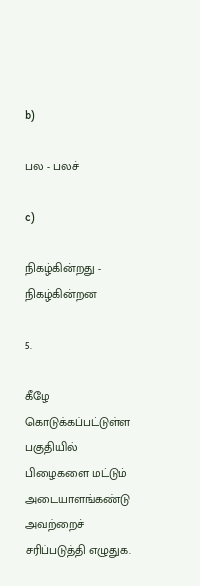b)

பல - பலச்

c)

நிகழ்கின்றது - நிகழ்கின்றன

5.

கீழே கொடுக்கப்பட்டுள்ள பகுதியில் பிழைகளை மட்டும் அடையாளங்கண்டு அவற்றைச் சரிப்படுத்தி எழுதுக.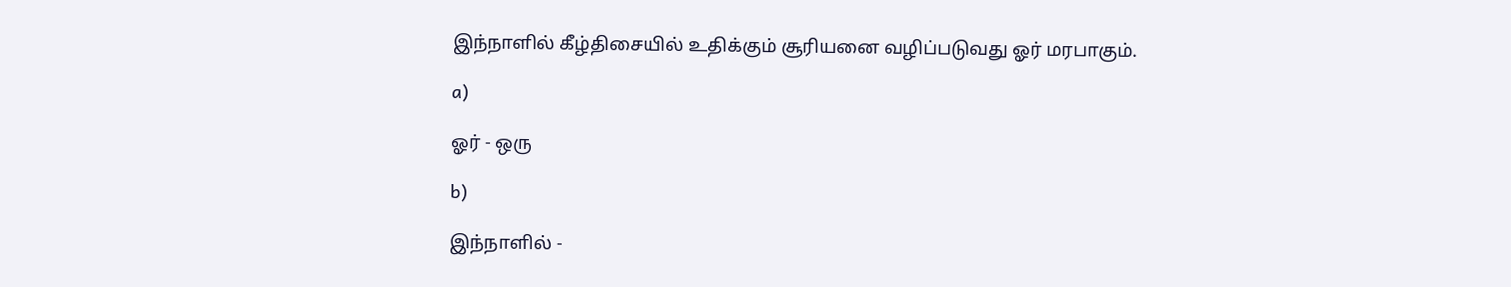இந்நாளில் கீழ்திசையில் உதிக்கும் சூரியனை வழிப்படுவது ஓர் மரபாகும்.

a)

ஓர் - ஒரு

b)

இந்நாளில் -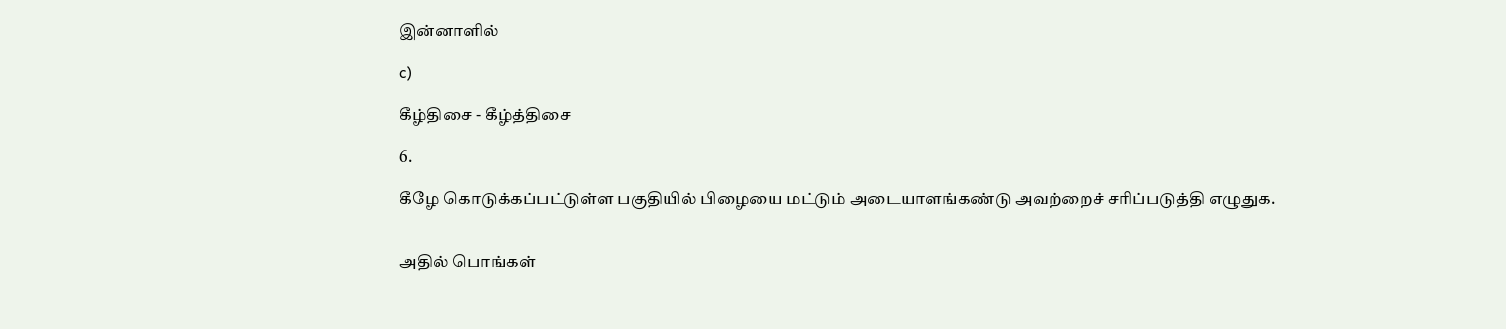இன்னாளில்

c)

கீழ்திசை - கீழ்த்திசை

6.

கீழே கொடுக்கப்பட்டுள்ள பகுதியில் பிழையை மட்டும் அடையாளங்கண்டு அவற்றைச் சரிப்படுத்தி எழுதுக.


அதில் பொங்கள்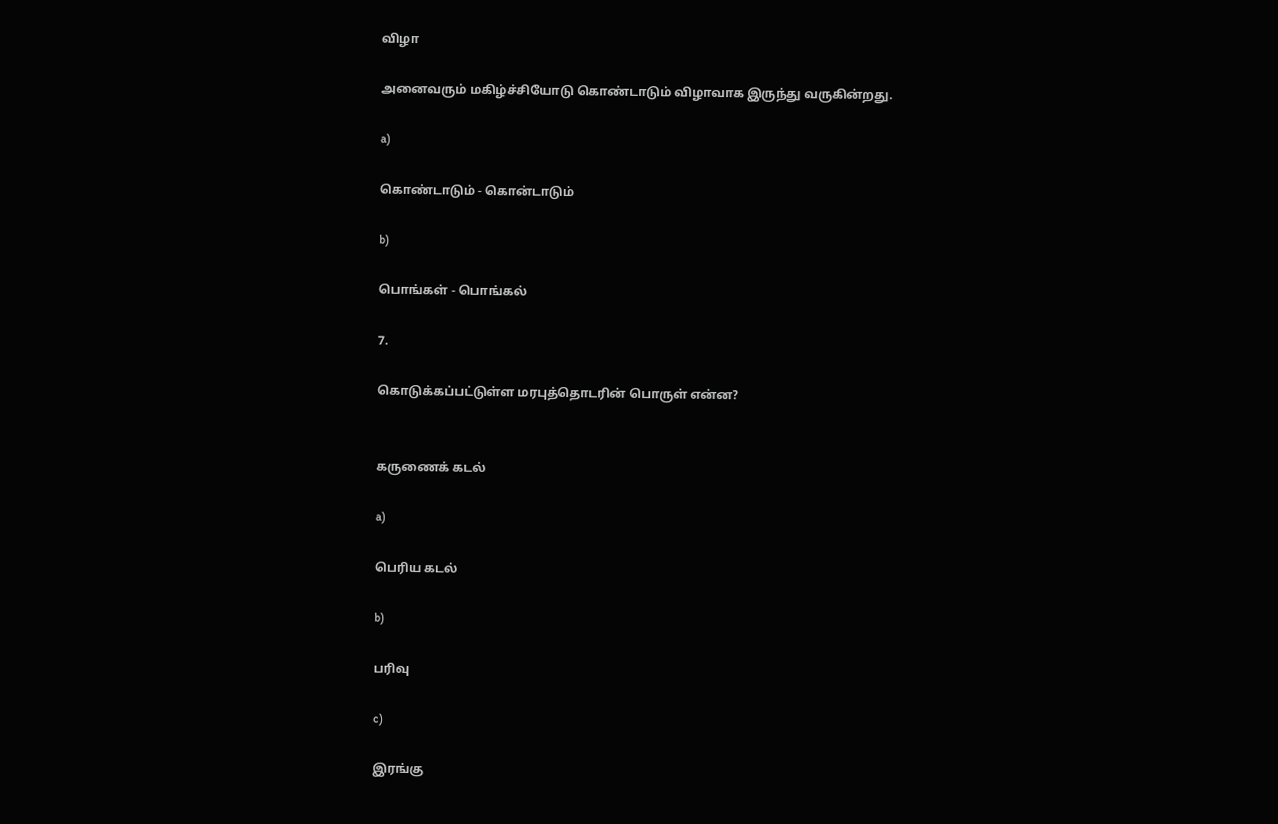விழா

அனைவரும் மகிழ்ச்சியோடு கொண்டாடும் விழாவாக இருந்து வருகின்றது.

a)

கொண்டாடும் - கொன்டாடும்

b)

பொங்கள் - பொங்கல்

7.

கொடுக்கப்பட்டுள்ள மரபுத்தொடரின் பொருள் என்ன?


கருணைக் கடல்

a)

பெரிய கடல்

b)

பரிவு

c)

இரங்கு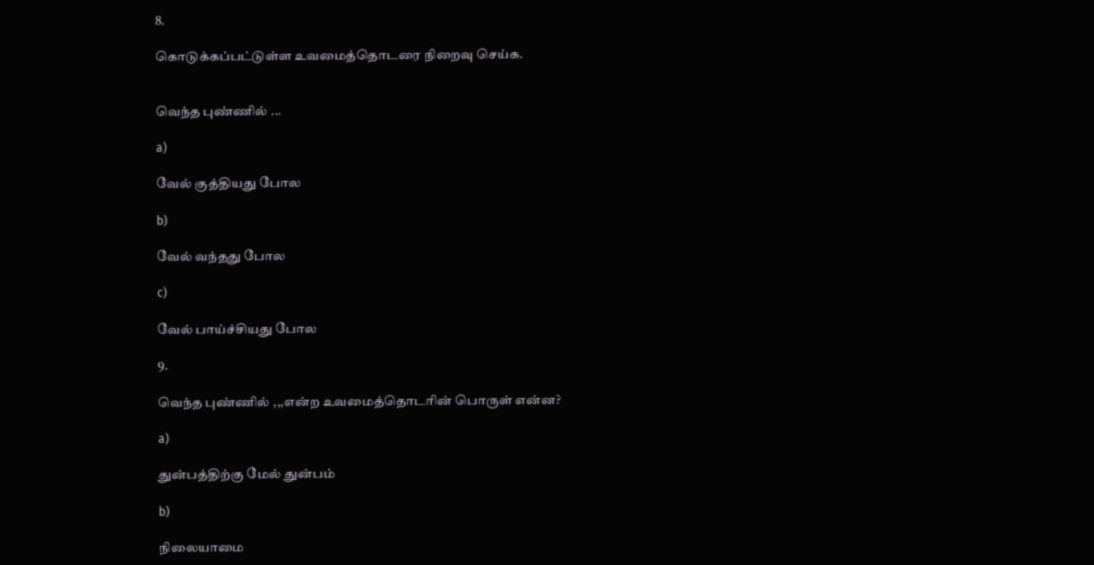8.

கொடுக்கப்பட்டுள்ள உவமைத்தொடரை நிறைவு செய்க.


வெந்த புண்ணில் ...

a)

வேல் குத்தியது போல

b)

வேல் வந்தது போல

c)

வேல் பாய்ச்சியது போல

9.

வெந்த புண்ணில் ,,,என்ற உவமைத்தொடரின் பொருள் என்ன?

a)

துன்பத்திற்கு மேல் துன்பம்

b)

நிலையாமை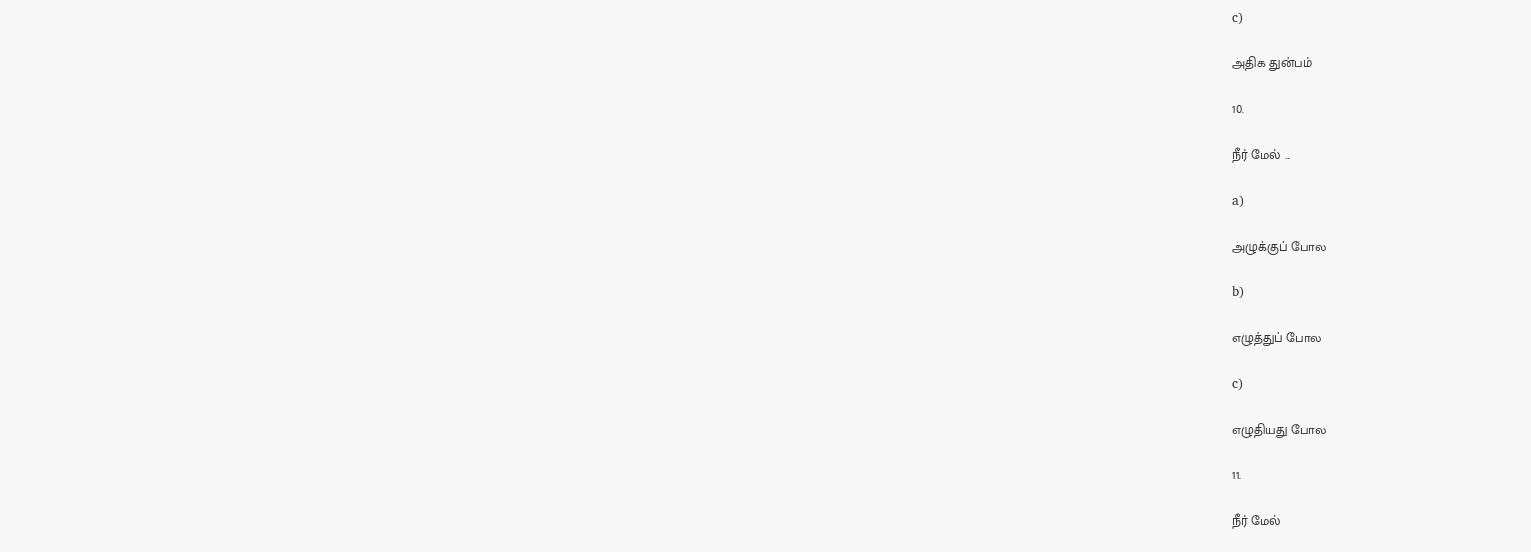c)

அதிக துன்பம்

10.

நீர் மேல் ...

a)

அழுக்குப் போல

b)

எழுத்துப் போல

c)

எழுதியது போல

11.

நீர் மேல்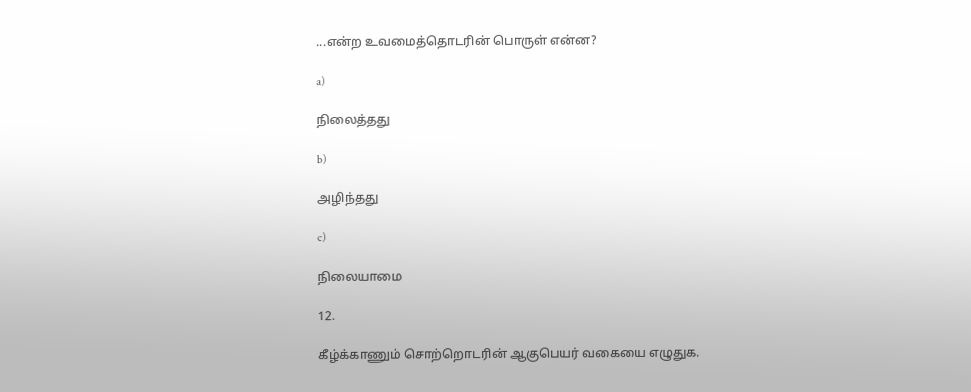...என்ற உவமைத்தொடரின் பொருள் என்ன?

a)

நிலைத்தது

b)

அழிந்தது

c)

நிலையாமை

12.

கீழ்க்காணும் சொற்றொடரின் ஆகுபெயர் வகையை எழுதுக.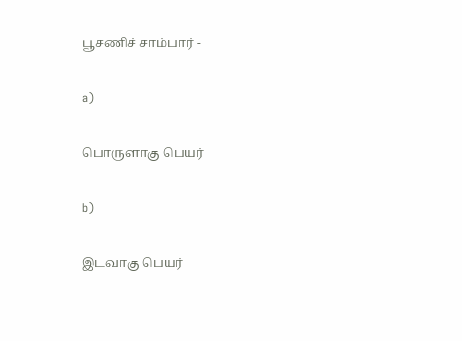பூசணிச் சாம்பார் -

a)

பொருளாகு பெயர்

b)

இடவாகு பெயர்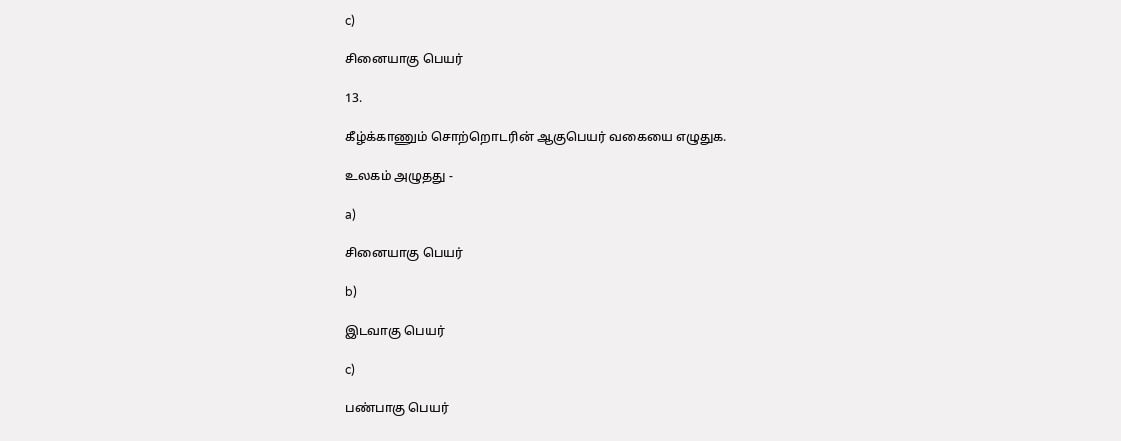c)

சினையாகு பெயர்

13.

கீழ்க்காணும் சொற்றொடரின் ஆகுபெயர் வகையை எழுதுக.

உலகம் அழுதது -

a)

சினையாகு பெயர்

b)

இடவாகு பெயர்

c)

பண்பாகு பெயர்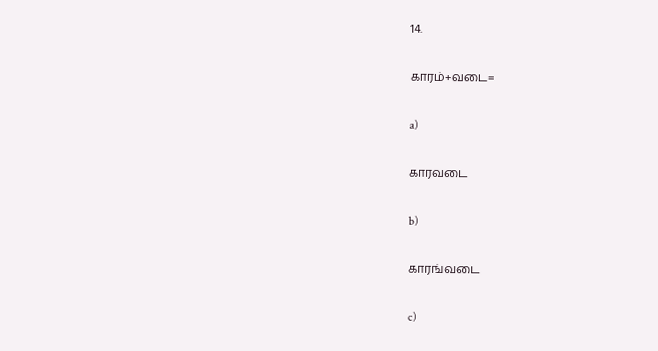14.

காரம்+வடை=

a)

காரவடை

b)

காரங்வடை

c)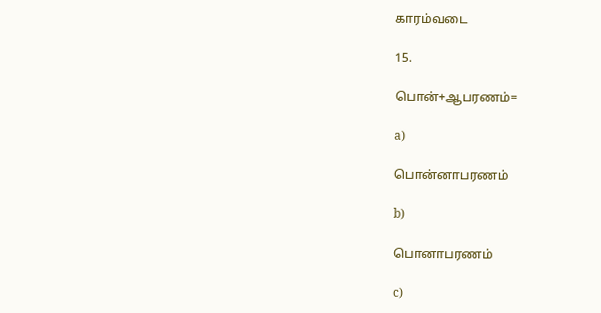காரம்வடை

15.

பொன்+ஆபரணம்=

a)

பொன்னாபரணம்

b)

பொனாபரணம்

c)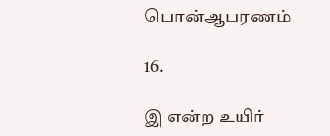பொன்ஆபரணம்

16.

இ என்ற உயிர்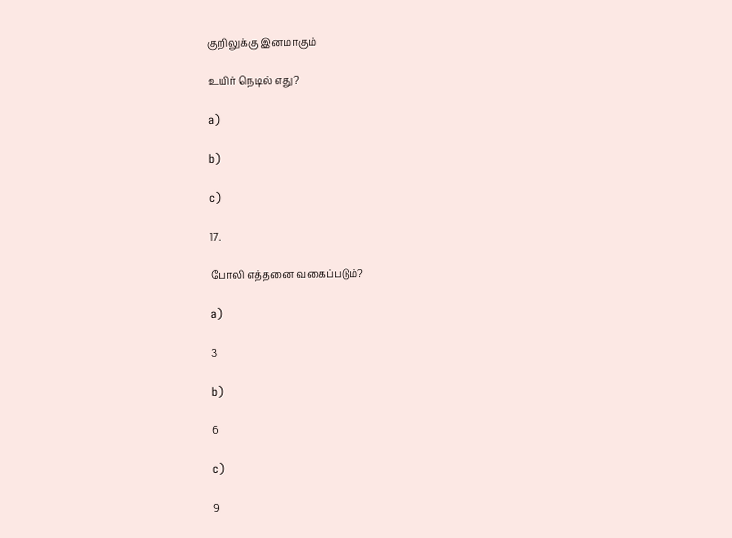குறிலுக்கு இனமாகும்

உயிர் நெடில் எது?

a)

b)

c)

17.

போலி எத்தனை வகைப்படும்?

a)

3

b)

6

c)

9